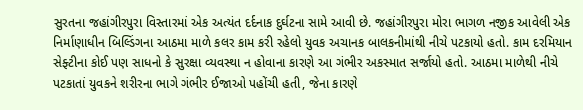સુરતના જહાંગીરપુરા વિસ્તારમાં એક અત્યંત દર્દનાક દુર્ઘટના સામે આવી છે. જહાંગીરપુરા મોરા ભાગળ નજીક આવેલી એક નિર્માણાધીન બિલ્ડિંગના આઠમા માળે કલર કામ કરી રહેલો યુવક અચાનક બાલકનીમાંથી નીચે પટકાયો હતો. કામ દરમિયાન સેફ્ટીના કોઈ પણ સાધનો કે સુરક્ષા વ્યવસ્થા ન હોવાના કારણે આ ગંભીર અકસ્માત સર્જાયો હતો. આઠમા માળેથી નીચે પટકાતાં યુવકને શરીરના ભાગે ગંભીર ઈજાઓ પહોંચી હતી, જેના કારણે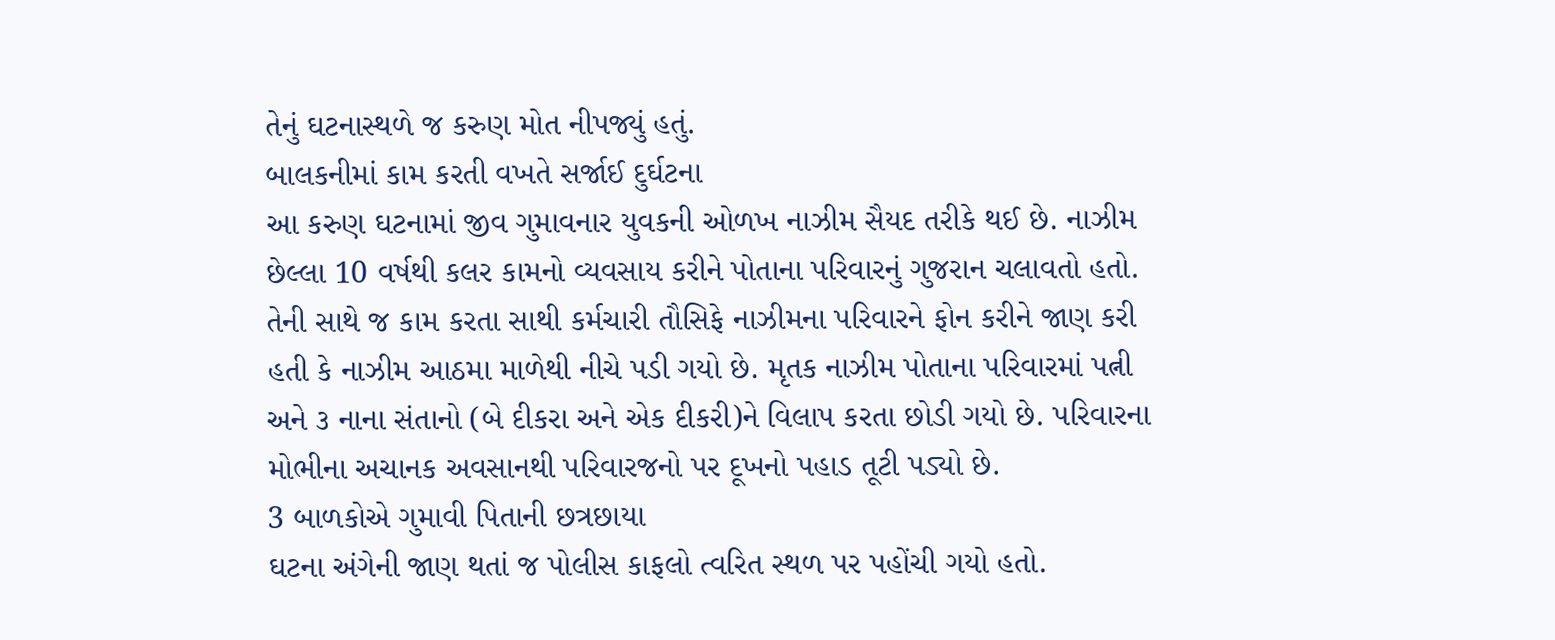તેનું ઘટનાસ્થળે જ કરુણ મોત નીપજ્યું હતું.
બાલકનીમાં કામ કરતી વખતે સર્જાઈ દુર્ઘટના
આ કરુણ ઘટનામાં જીવ ગુમાવનાર યુવકની ઓળખ નાઝીમ સૈયદ તરીકે થઈ છે. નાઝીમ છેલ્લા 10 વર્ષથી કલર કામનો વ્યવસાય કરીને પોતાના પરિવારનું ગુજરાન ચલાવતો હતો. તેની સાથે જ કામ કરતા સાથી કર્મચારી તૌસિફે નાઝીમના પરિવારને ફોન કરીને જાણ કરી હતી કે નાઝીમ આઠમા માળેથી નીચે પડી ગયો છે. મૃતક નાઝીમ પોતાના પરિવારમાં પત્ની અને ૩ નાના સંતાનો (બે દીકરા અને એક દીકરી)ને વિલાપ કરતા છોડી ગયો છે. પરિવારના મોભીના અચાનક અવસાનથી પરિવારજનો પર દૂખનો પહાડ તૂટી પડ્યો છે.
3 બાળકોએ ગુમાવી પિતાની છત્રછાયા
ઘટના અંગેની જાણ થતાં જ પોલીસ કાફલો ત્વરિત સ્થળ પર પહોંચી ગયો હતો.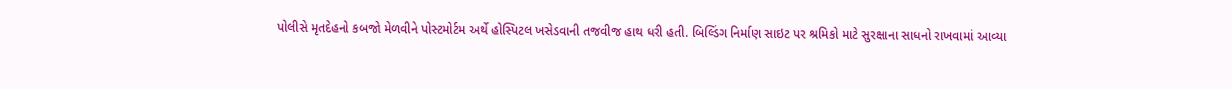પોલીસે મૃતદેહનો કબજો મેળવીને પોસ્ટમોર્ટમ અર્થે હોસ્પિટલ ખસેડવાની તજવીજ હાથ ધરી હતી. બિલ્ડિંગ નિર્માણ સાઇટ પર શ્રમિકો માટે સુરક્ષાના સાધનો રાખવામાં આવ્યા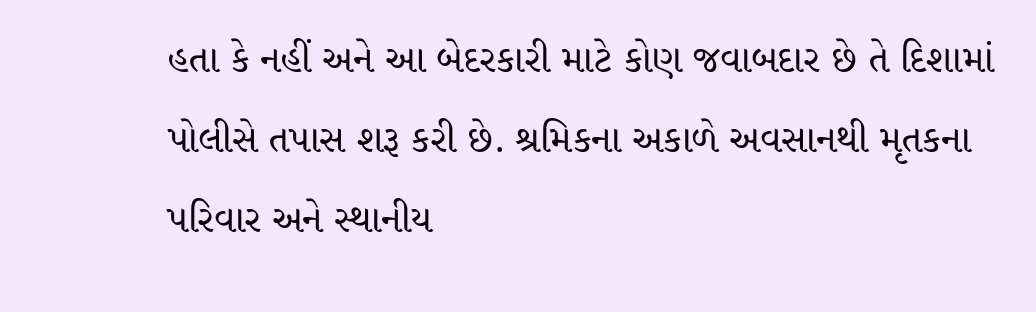હતા કે નહીં અને આ બેદરકારી માટે કોણ જવાબદાર છે તે દિશામાં પોલીસે તપાસ શરૂ કરી છે. શ્રમિકના અકાળે અવસાનથી મૃતકના પરિવાર અને સ્થાનીય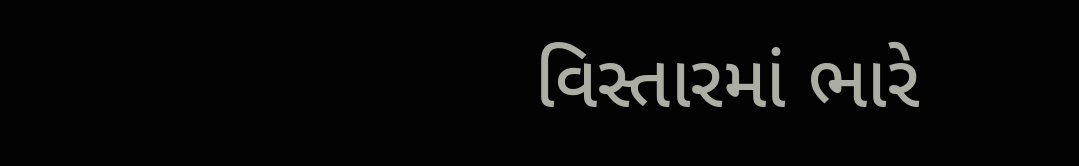વિસ્તારમાં ભારે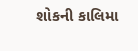શોકની કાલિમા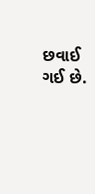છવાઈ ગઈ છે.